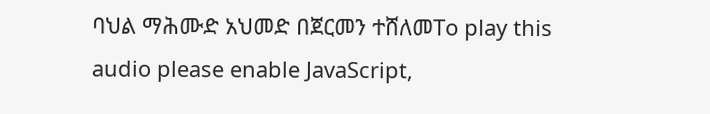ባህል ማሕሙድ አህመድ በጀርመን ተሸለመTo play this audio please enable JavaScript,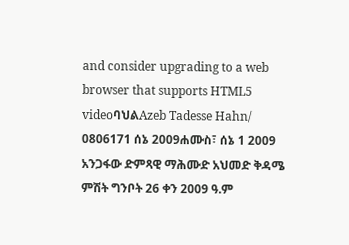and consider upgrading to a web browser that supports HTML5 videoባህልAzeb Tadesse Hahn/ 0806171 ሰኔ 2009ሐሙስ፣ ሰኔ 1 2009 አንጋፋው ድምጻዊ ማሕሙድ አህመድ ቅዳሜ ምሽት ግንቦት 26 ቀን 2009 ዓ.ም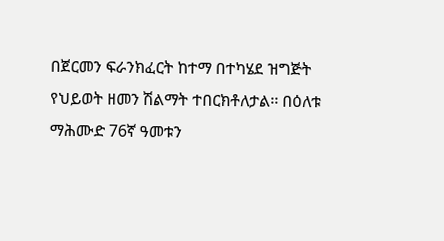በጀርመን ፍራንክፈርት ከተማ በተካሄደ ዝግጅት የህይወት ዘመን ሽልማት ተበርክቶለታል፡፡ በዕለቱ ማሕሙድ 76ኛ ዓመቱን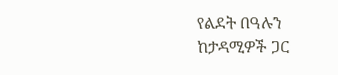የልደት በዓሉን ከታዳሚዎች ጋር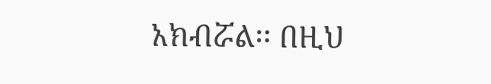አክብሯል፡፡ በዚህ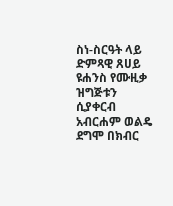ስነ-ስርዓት ላይ ድምጻዊ ጸሀይ ዩሐንስ የሙዚቃ ዝግጅቱን ሲያቀርብ አብርሐም ወልዴ ደግሞ በክብር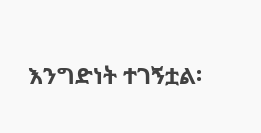እንግድነት ተገኝቷል፡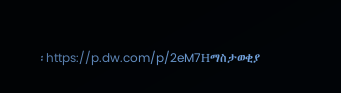፡https://p.dw.com/p/2eM7Hማስታወቂያ